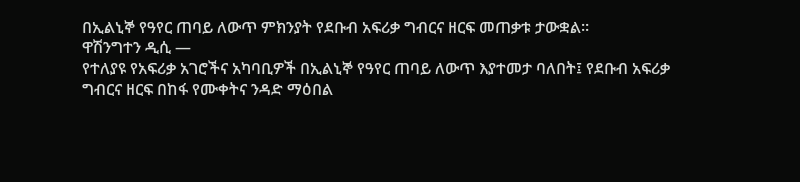በኢልኒኞ የዓየር ጠባይ ለውጥ ምክንያት የደቡብ አፍሪቃ ግብርና ዘርፍ መጠቃቱ ታውቋል።
ዋሽንግተን ዲሲ —
የተለያዩ የአፍሪቃ አገሮችና አካባቢዎች በኢልኒኞ የዓየር ጠባይ ለውጥ እያተመታ ባለበት፤ የደቡብ አፍሪቃ ግብርና ዘርፍ በከፋ የሙቀትና ንዳድ ማዕበል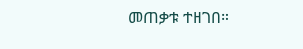መጠቃቱ ተዘገበ።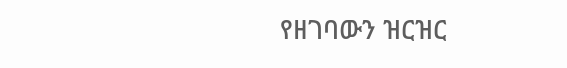የዘገባውን ዝርዝር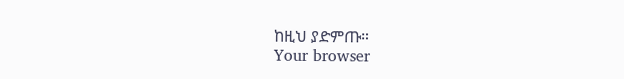ከዚህ ያድምጡ።
Your browser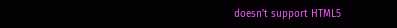doesn’t support HTML5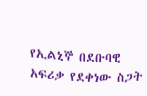የኢልኒኞ በደቡባዊ አፍሪቃ የደቀነው ስጋት